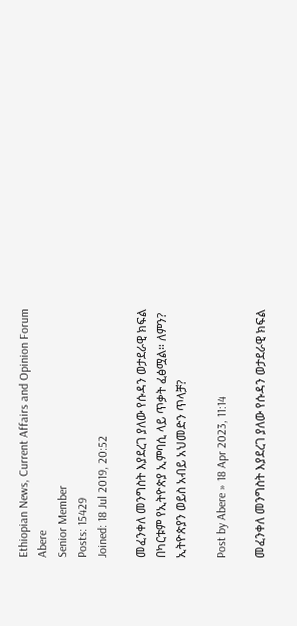Ethiopian News, Current Affairs and Opinion Forum
Abere
Senior Member
Posts: 15429
Joined: 18 Jul 2019, 20:52

መፈንቀለ መንግስት እያደረገ ያለው የሱዳን ወታደራዊ ክፍል በካርቱም የኢትዮጵያ ኢምባሲ ላይ ጥቃት ፈፅሟል። ለምን? ኢትዮጵያን ወይስ አብይ አህመድን ጥላቻ?

Post by Abere » 18 Apr 2023, 11:14

መፈንቀለ መንግስት እያደረገ ያለው የሱዳን ወታደራዊ ክፍል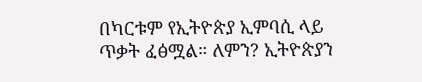በካርቱም የኢትዮጵያ ኢምባሲ ላይ ጥቃት ፈፅሟል። ለምን? ኢትዮጵያን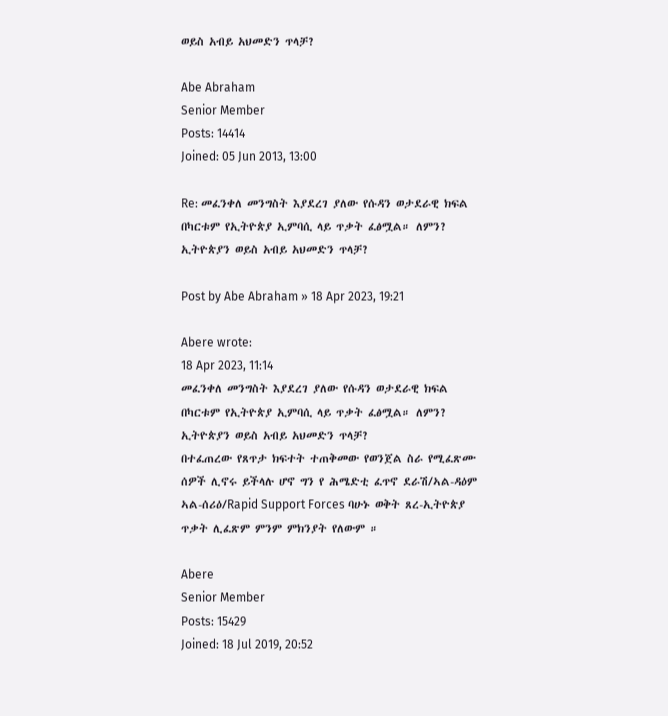ወይስ አብይ አህመድን ጥላቻ?

Abe Abraham
Senior Member
Posts: 14414
Joined: 05 Jun 2013, 13:00

Re: መፈንቀለ መንግስት እያደረገ ያለው የሱዳን ወታደራዊ ክፍል በካርቱም የኢትዮጵያ ኢምባሲ ላይ ጥቃት ፈፅሟል። ለምን? ኢትዮጵያን ወይስ አብይ አህመድን ጥላቻ?

Post by Abe Abraham » 18 Apr 2023, 19:21

Abere wrote:
18 Apr 2023, 11:14
መፈንቀለ መንግስት እያደረገ ያለው የሱዳን ወታደራዊ ክፍል በካርቱም የኢትዮጵያ ኢምባሲ ላይ ጥቃት ፈፅሟል። ለምን? ኢትዮጵያን ወይስ አብይ አህመድን ጥላቻ?
በተፈጠረው የጸጥታ ክፍተት ተጠቅመው የወንጀል ስራ የሚፈጽሙ ሰዎች ሊኖሩ ይችላሉ ሆኖ ግን የ ሕሜድቲ ፈጥኖ ደራሽ/ኣል-ዳዕም ኣል-ሰሪዕ/Rapid Support Forces ባሁኑ ወቅት ጸረ-ኢትዮጵያ ጥቃት ሊፈጽም ምንም ምክንያት የለውም ።

Abere
Senior Member
Posts: 15429
Joined: 18 Jul 2019, 20:52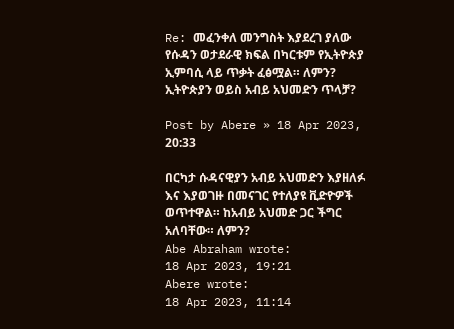Re: መፈንቀለ መንግስት እያደረገ ያለው የሱዳን ወታደራዊ ክፍል በካርቱም የኢትዮጵያ ኢምባሲ ላይ ጥቃት ፈፅሟል። ለምን? ኢትዮጵያን ወይስ አብይ አህመድን ጥላቻ?

Post by Abere » 18 Apr 2023, 20:33

በርካታ ሱዳናዊያን አብይ አህመድን እያዘለፉ እና እያወገዙ በመናገር የተለያዩ ቪድዮዎች ወጥተዋል። ከአብይ አህመድ ጋር ችግር አለባቸው። ለምን?
Abe Abraham wrote:
18 Apr 2023, 19:21
Abere wrote:
18 Apr 2023, 11:14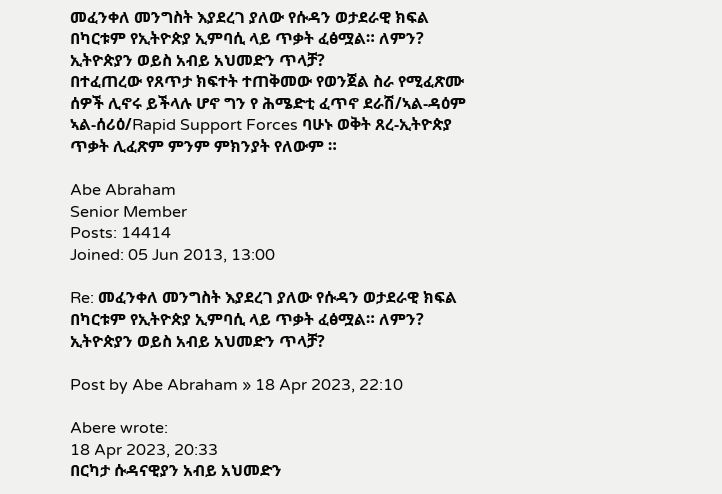መፈንቀለ መንግስት እያደረገ ያለው የሱዳን ወታደራዊ ክፍል በካርቱም የኢትዮጵያ ኢምባሲ ላይ ጥቃት ፈፅሟል። ለምን? ኢትዮጵያን ወይስ አብይ አህመድን ጥላቻ?
በተፈጠረው የጸጥታ ክፍተት ተጠቅመው የወንጀል ስራ የሚፈጽሙ ሰዎች ሊኖሩ ይችላሉ ሆኖ ግን የ ሕሜድቲ ፈጥኖ ደራሽ/ኣል-ዳዕም ኣል-ሰሪዕ/Rapid Support Forces ባሁኑ ወቅት ጸረ-ኢትዮጵያ ጥቃት ሊፈጽም ምንም ምክንያት የለውም ።

Abe Abraham
Senior Member
Posts: 14414
Joined: 05 Jun 2013, 13:00

Re: መፈንቀለ መንግስት እያደረገ ያለው የሱዳን ወታደራዊ ክፍል በካርቱም የኢትዮጵያ ኢምባሲ ላይ ጥቃት ፈፅሟል። ለምን? ኢትዮጵያን ወይስ አብይ አህመድን ጥላቻ?

Post by Abe Abraham » 18 Apr 2023, 22:10

Abere wrote:
18 Apr 2023, 20:33
በርካታ ሱዳናዊያን አብይ አህመድን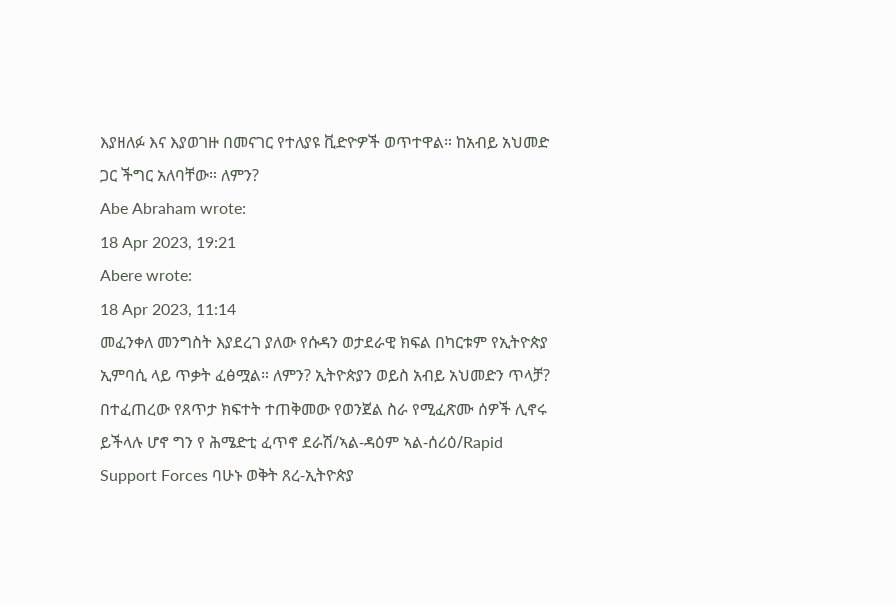እያዘለፉ እና እያወገዙ በመናገር የተለያዩ ቪድዮዎች ወጥተዋል። ከአብይ አህመድ ጋር ችግር አለባቸው። ለምን?
Abe Abraham wrote:
18 Apr 2023, 19:21
Abere wrote:
18 Apr 2023, 11:14
መፈንቀለ መንግስት እያደረገ ያለው የሱዳን ወታደራዊ ክፍል በካርቱም የኢትዮጵያ ኢምባሲ ላይ ጥቃት ፈፅሟል። ለምን? ኢትዮጵያን ወይስ አብይ አህመድን ጥላቻ?
በተፈጠረው የጸጥታ ክፍተት ተጠቅመው የወንጀል ስራ የሚፈጽሙ ሰዎች ሊኖሩ ይችላሉ ሆኖ ግን የ ሕሜድቲ ፈጥኖ ደራሽ/ኣል-ዳዕም ኣል-ሰሪዕ/Rapid Support Forces ባሁኑ ወቅት ጸረ-ኢትዮጵያ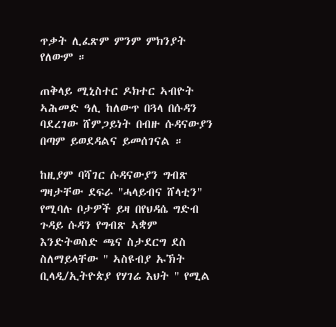ጥቃት ሊፈጽም ምንም ምክንያት የለውም ።

ጠቅላይ ሚኒስተር ዶክተር ኣብዮት ኣሕመድ ዓሊ ከለውጥ በጓላ በሱዳን ባደረገው ሸምጋይነት በብዙ ሱዳናውያን በጣም ይወደዳልና ይመሰገናል ።

ከዚያም ባሻገር ሱዳናውያን ግብጽ ግዛታቸው ደፍራ "ሓላይብና ሸላቲን" የሚባሉ ቦታዎች ይዛ በየህዳሴ ግድብ ጉዳይ ሱዳን የግብጽ ኣቋም እንድትወስድ ጫና ስታደርግ ደስ ስለማይላቸው " ኣስዩብያ ኡኽት ቢላዲ/ኢትዮጵያ የሃገሬ እህት " የሚል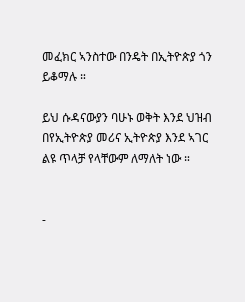መፈክር ኣንስተው በንዴት በኢትዮጵያ ጎን ይቆማሉ ።

ይህ ሱዳናውያን ባሁኑ ወቅት እንደ ህዝብ በየኢትዮጵያ መሪና ኢትዮጵያ እንደ ኣገር ልዩ ጥላቻ የላቸውም ለማለት ነው ።


-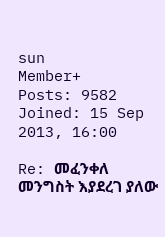sun
Member+
Posts: 9582
Joined: 15 Sep 2013, 16:00

Re: መፈንቀለ መንግስት እያደረገ ያለው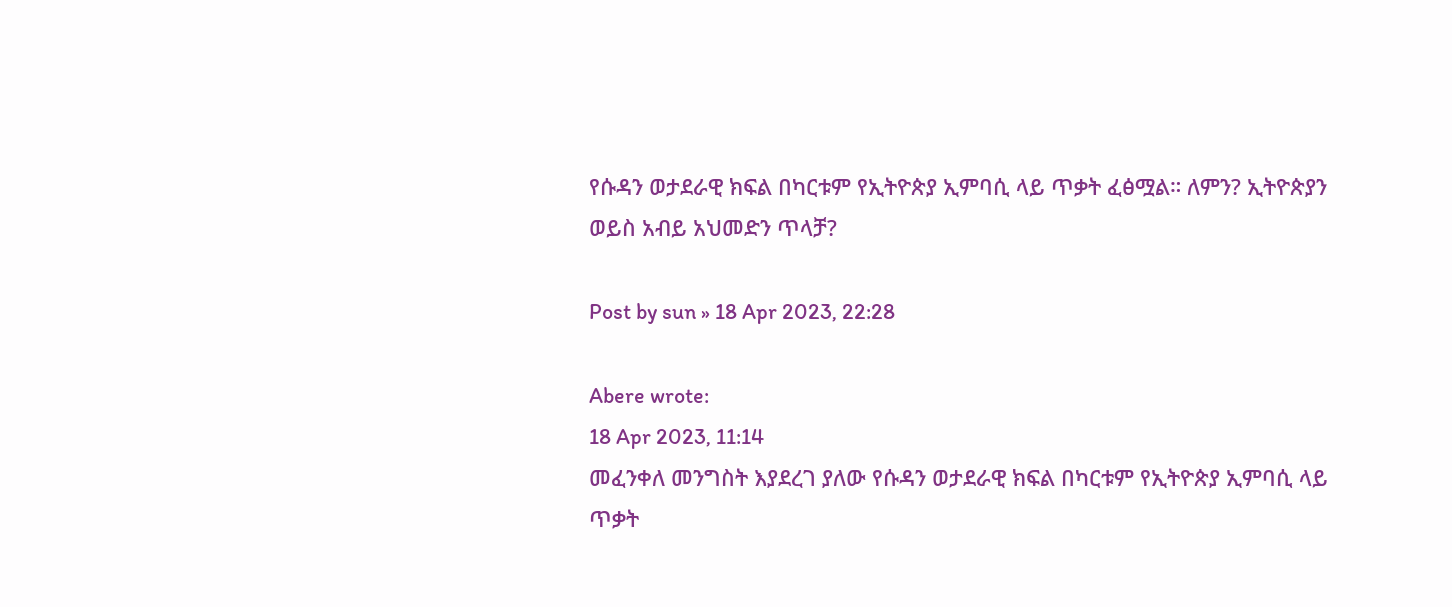የሱዳን ወታደራዊ ክፍል በካርቱም የኢትዮጵያ ኢምባሲ ላይ ጥቃት ፈፅሟል። ለምን? ኢትዮጵያን ወይስ አብይ አህመድን ጥላቻ?

Post by sun » 18 Apr 2023, 22:28

Abere wrote:
18 Apr 2023, 11:14
መፈንቀለ መንግስት እያደረገ ያለው የሱዳን ወታደራዊ ክፍል በካርቱም የኢትዮጵያ ኢምባሲ ላይ ጥቃት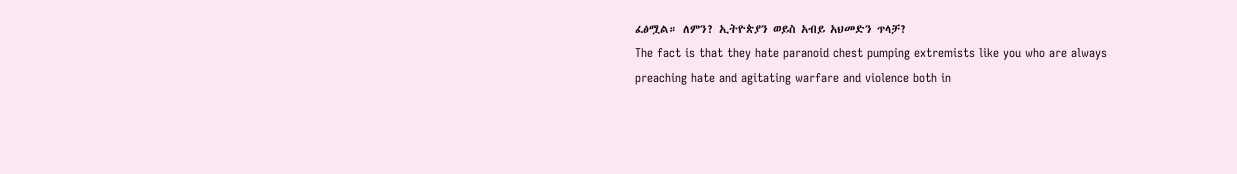ፈፅሟል። ለምን? ኢትዮጵያን ወይስ አብይ አህመድን ጥላቻ?
The fact is that they hate paranoid chest pumping extremists like you who are always preaching hate and agitating warfare and violence both in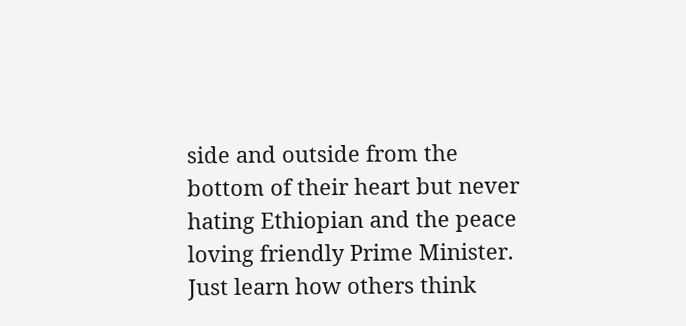side and outside from the bottom of their heart but never hating Ethiopian and the peace loving friendly Prime Minister. Just learn how others think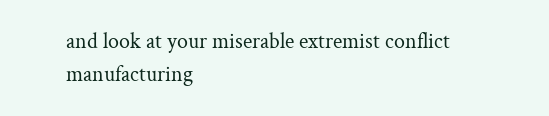and look at your miserable extremist conflict manufacturing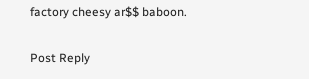factory cheesy ar$$ baboon.

Post Reply